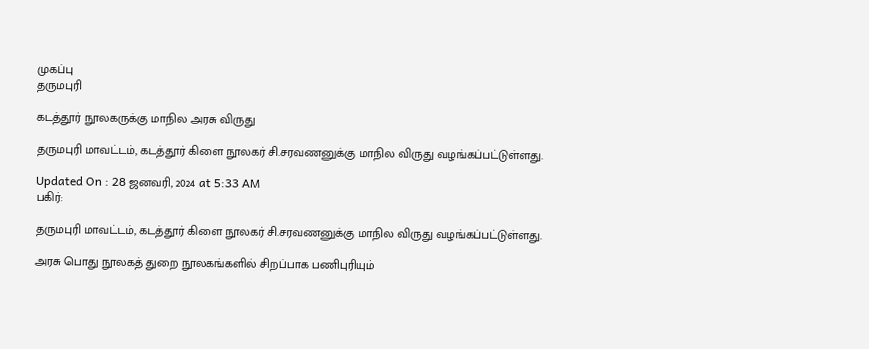முகப்பு
தருமபுரி

கடத்தூர் நூலகருக்கு மாநில அரசு விருது

தருமபுரி மாவட்டம், கடத்தூர் கிளை நூலகர் சி.சரவணனுக்கு மாநில விருது வழங்கப்பட்டுள்ளது.

Updated On : 28 ஜனவரி, 2024 at 5:33 AM
பகிர்:

தருமபுரி மாவட்டம், கடத்தூர் கிளை நூலகர் சி.சரவணனுக்கு மாநில விருது வழங்கப்பட்டுள்ளது.

அரசு பொது நூலகத் துறை நூலகங்களில் சிறப்பாக பணிபுரியும்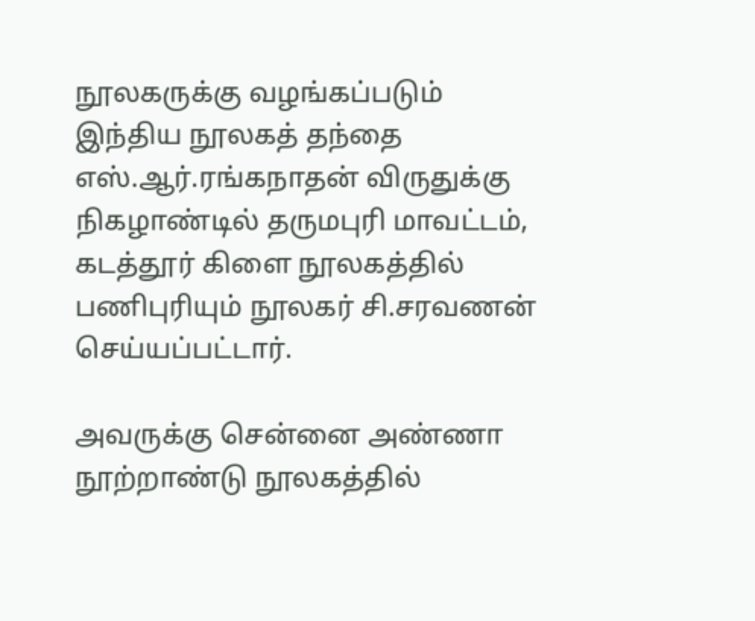நூலகருக்கு வழங்கப்படும் இந்திய நூலகத் தந்தை எஸ்.ஆர்.ரங்கநாதன் விருதுக்கு நிகழாண்டில் தருமபுரி மாவட்டம், கடத்தூர் கிளை நூலகத்தில் பணிபுரியும் நூலகர் சி.சரவணன் செய்யப்பட்டார்.

அவருக்கு சென்னை அண்ணா நூற்றாண்டு நூலகத்தில்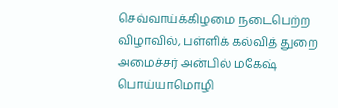செவ்வாய்க்கிழமை நடைபெற்ற விழாவில், பள்ளிக் கல்வித் துறை அமைச்சர் அன்பில் மகேஷ் பொய்யாமொழி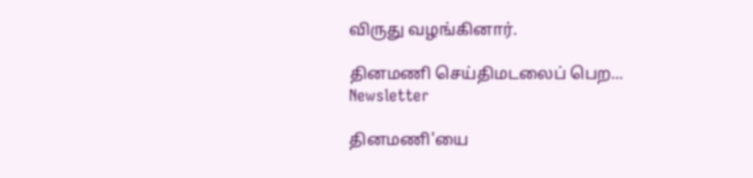விருது வழங்கினார்.

தினமணி செய்திமடலைப் பெற... Newsletter

தினமணி'யை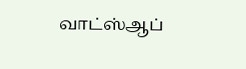வாட்ஸ்ஆப்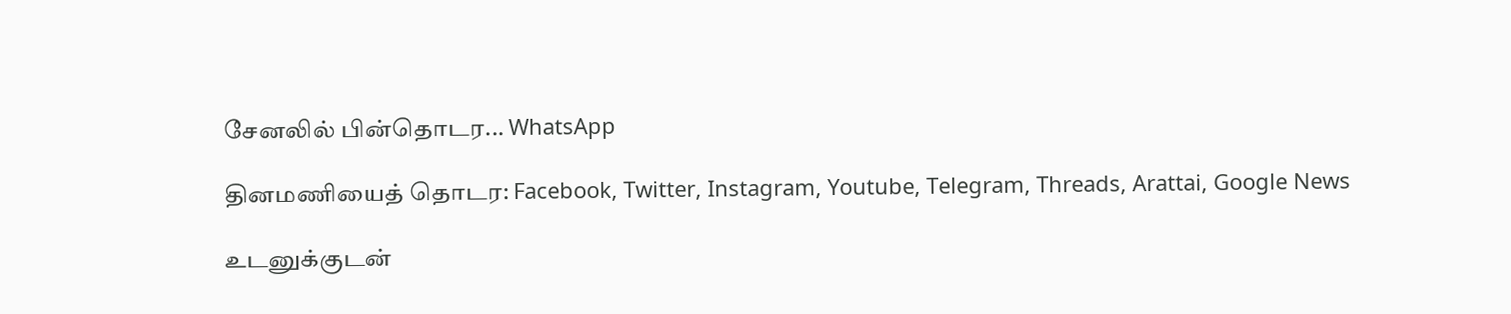சேனலில் பின்தொடர... WhatsApp

தினமணியைத் தொடர: Facebook, Twitter, Instagram, Youtube, Telegram, Threads, Arattai, Google News

உடனுக்குடன்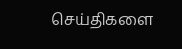செய்திகளை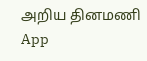அறிய தினமணி App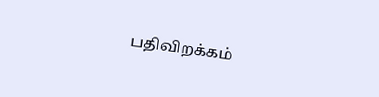பதிவிறக்கம்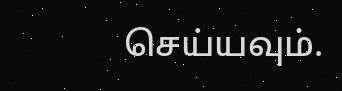செய்யவும்.